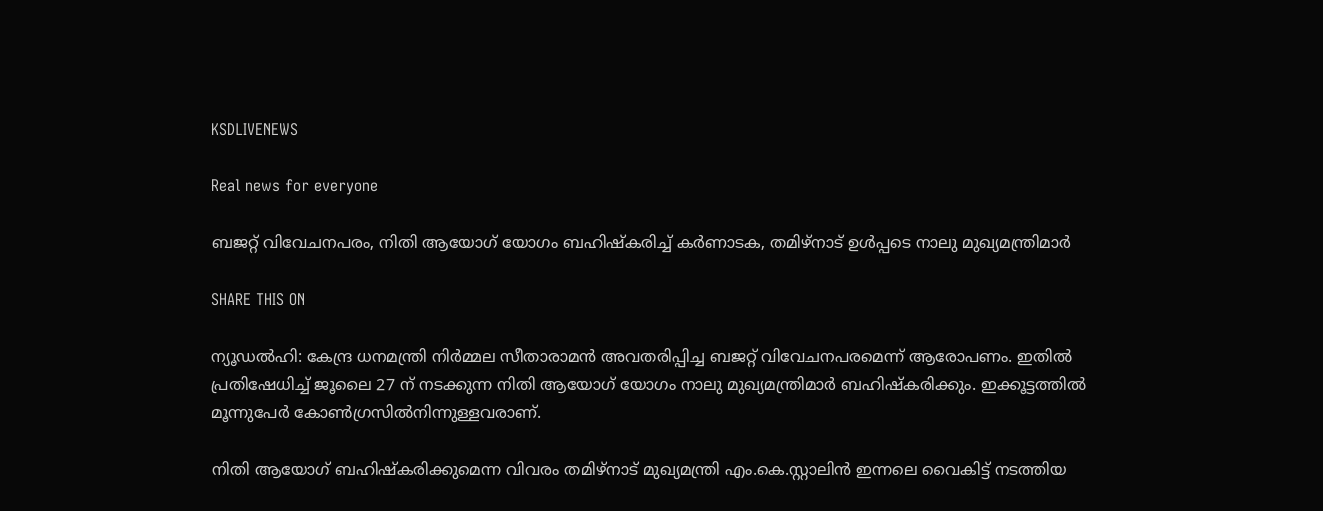KSDLIVENEWS

Real news for everyone

ബജറ്റ് വിവേചനപരം, നിതി ആയോഗ് യോഗം ബഹിഷ്‌കരിച്ച് കർണാടക, തമിഴ്നാട് ഉൾപ്പടെ നാലു മുഖ്യമന്ത്രിമാർ

SHARE THIS ON

ന്യൂഡൽഹി: കേന്ദ്ര ധനമന്ത്രി നിർമ്മല സീതാരാമൻ അവതരിപ്പിച്ച ബജറ്റ് വിവേചനപരമെന്ന് ആരോപണം. ഇതിൽ പ്രതിഷേധിച്ച് ജൂലൈ 27 ന് നടക്കുന്ന നിതി ആയോഗ് യോഗം നാലു മുഖ്യമന്ത്രിമാർ ബഹിഷ്‌കരിക്കും. ഇക്കൂട്ടത്തിൽ മൂന്നുപേർ കോൺഗ്രസിൽനിന്നുള്ളവരാണ്.

നിതി ആയോഗ് ബഹിഷ്കരിക്കുമെന്ന വിവരം തമിഴ്നാട് മുഖ്യമന്ത്രി എം.കെ.സ്റ്റാലിൻ ഇന്നലെ വൈകിട്ട് നടത്തിയ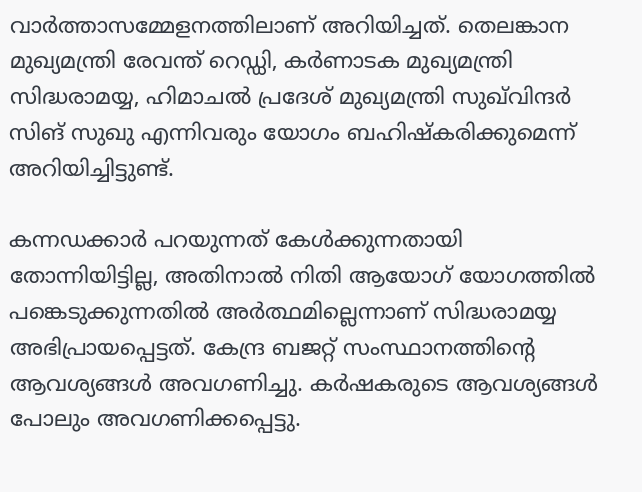വാർത്താസമ്മേളനത്തിലാണ് അറിയിച്ചത്. തെലങ്കാന മുഖ്യമന്ത്രി രേവന്ത് റെഡ്ഡി, കർണാടക മുഖ്യമന്ത്രി സിദ്ധരാമയ്യ, ഹിമാചൽ പ്രദേശ് മുഖ്യമന്ത്രി സുഖ്‌വിന്ദർ സിങ് സുഖു എന്നിവരും യോഗം ബഹിഷ്കരിക്കുമെന്ന് അറിയിച്ചിട്ടുണ്ട്.

കന്നഡക്കാർ പറയുന്നത് കേൾക്കുന്നതായി തോന്നിയിട്ടില്ല, അതിനാൽ നിതി ആയോഗ് യോഗത്തിൽ പങ്കെടുക്കുന്നതിൽ അർത്ഥമില്ലെന്നാണ് സിദ്ധരാമയ്യ അഭിപ്രായപ്പെട്ടത്. കേന്ദ്ര ബജറ്റ് സംസ്ഥാനത്തിന്റെ ആവശ്യങ്ങൾ അവഗണിച്ചു. കർഷകരുടെ ആവശ്യങ്ങൾ പോലും അവഗണിക്കപ്പെട്ടു.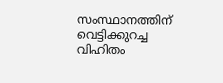സംസ്ഥാനത്തിന് വെട്ടിക്കുറച്ച വിഹിതം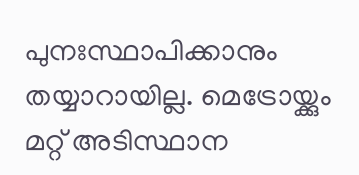പുനഃസ്ഥാപിക്കാനും തയ്യാറായില്ല. മെട്രോയ്ക്കും മറ്റ് അടിസ്ഥാന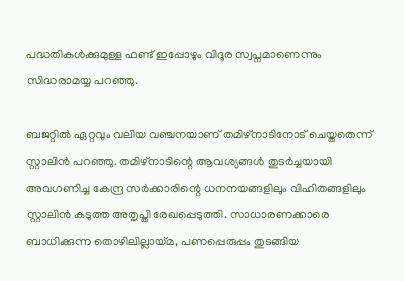പദ്ധതികൾക്കുമുള്ള ഫണ്ട് ഇപ്പോഴും വിദൂര സ്വപ്നമാണെന്നും സിദ്ധരാമയ്യ പറഞ്ഞു.

ബജറ്റിൽ ഏറ്റവും വലിയ വഞ്ചനയാണ് തമിഴ്‌നാടിനോട് ചെയ്തതെന്ന് സ്റ്റാലിൻ പറഞ്ഞു. തമിഴ്‌നാടിന്റെ ആവശ്യങ്ങൾ തുടർച്ചയായി അവഗണിച്ച കേന്ദ്ര സർക്കാരിന്റെ ധനനയങ്ങളിലും വിഹിതങ്ങളിലും സ്റ്റാലിൻ കടുത്ത അതൃപ്തി രേഖപ്പെടുത്തി. സാധാരണക്കാരെ ബാധിക്കുന്ന തൊഴിലില്ലായ്മ, പണപ്പെരുപ്പം തുടങ്ങിയ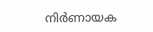നിർണായക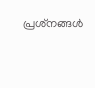പ്രശ്‌നങ്ങൾ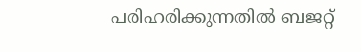പരിഹരിക്കുന്നതിൽ ബജറ്റ്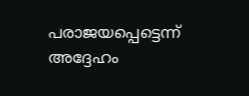പരാജയപ്പെട്ടെന്ന് അദ്ദേഹം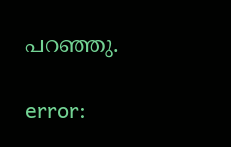പറഞ്ഞു.

error: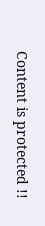Content is protected !!